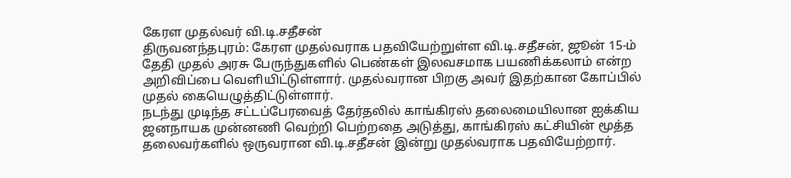கேரள முதல்வர் வி.டி.சதீசன்
திருவனந்தபுரம்: கேரள முதல்வராக பதவியேற்றுள்ள வி.டி.சதீசன், ஜூன் 15-ம் தேதி முதல் அரசு பேருந்துகளில் பெண்கள் இலவசமாக பயணிக்கலாம் என்ற அறிவிப்பை வெளியிட்டுள்ளார். முதல்வரான பிறகு அவர் இதற்கான கோப்பில் முதல் கையெழுத்திட்டுள்ளார்.
நடந்து முடிந்த சட்டப்பேரவைத் தேர்தலில் காங்கிரஸ் தலைமையிலான ஐக்கிய ஜனநாயக முன்னணி வெற்றி பெற்றதை அடுத்து, காங்கிரஸ் கட்சியின் மூத்த தலைவர்களில் ஒருவரான வி.டி.சதீசன் இன்று முதல்வராக பதவியேற்றார்.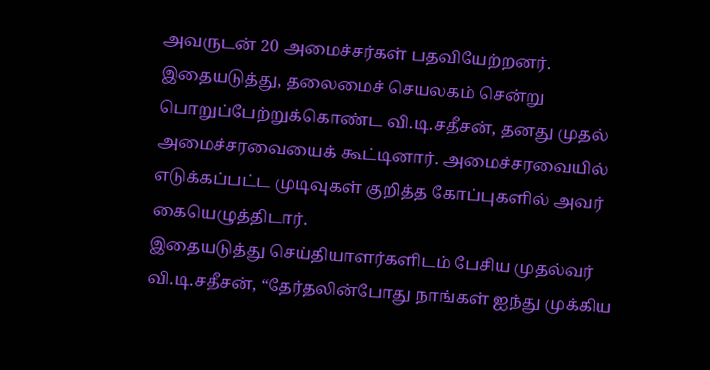அவருடன் 20 அமைச்சர்கள் பதவியேற்றனர்.
இதையடுத்து, தலைமைச் செயலகம் சென்று பொறுப்பேற்றுக்கொண்ட வி.டி.சதீசன், தனது முதல் அமைச்சரவையைக் கூட்டினார். அமைச்சரவையில் எடுக்கப்பட்ட முடிவுகள் குறித்த கோப்புகளில் அவர் கையெழுத்திடார்.
இதையடுத்து செய்தியாளர்களிடம் பேசிய முதல்வர் வி.டி.சதீசன், “தேர்தலின்போது நாங்கள் ஐந்து முக்கிய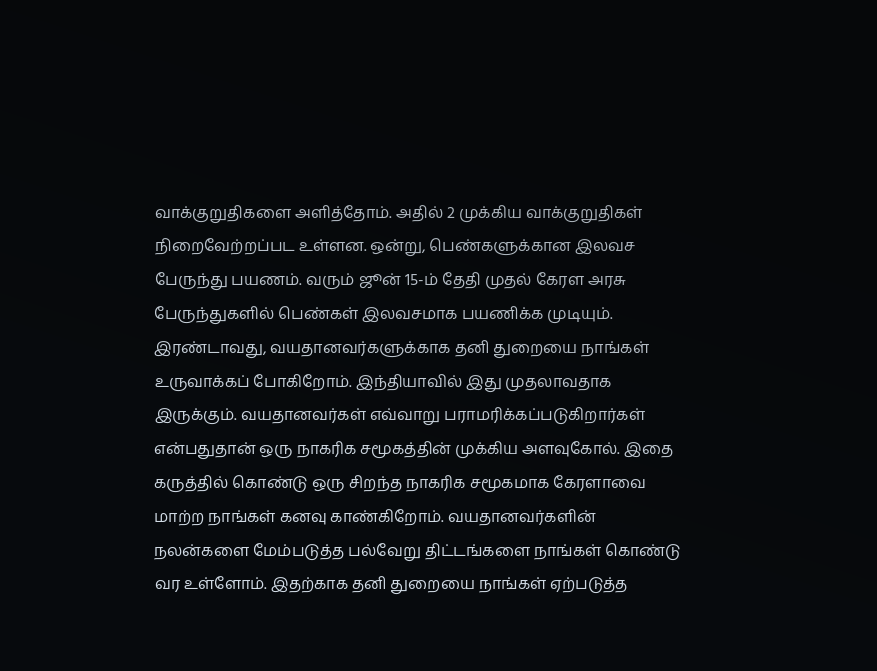வாக்குறுதிகளை அளித்தோம். அதில் 2 முக்கிய வாக்குறுதிகள் நிறைவேற்றப்பட உள்ளன. ஒன்று, பெண்களுக்கான இலவச பேருந்து பயணம். வரும் ஜூன் 15-ம் தேதி முதல் கேரள அரசு பேருந்துகளில் பெண்கள் இலவசமாக பயணிக்க முடியும்.
இரண்டாவது, வயதானவர்களுக்காக தனி துறையை நாங்கள் உருவாக்கப் போகிறோம். இந்தியாவில் இது முதலாவதாக இருக்கும். வயதானவர்கள் எவ்வாறு பராமரிக்கப்படுகிறார்கள் என்பதுதான் ஒரு நாகரிக சமூகத்தின் முக்கிய அளவுகோல். இதை கருத்தில் கொண்டு ஒரு சிறந்த நாகரிக சமூகமாக கேரளாவை மாற்ற நாங்கள் கனவு காண்கிறோம். வயதானவர்களின் நலன்களை மேம்படுத்த பல்வேறு திட்டங்களை நாங்கள் கொண்டு வர உள்ளோம். இதற்காக தனி துறையை நாங்கள் ஏற்படுத்த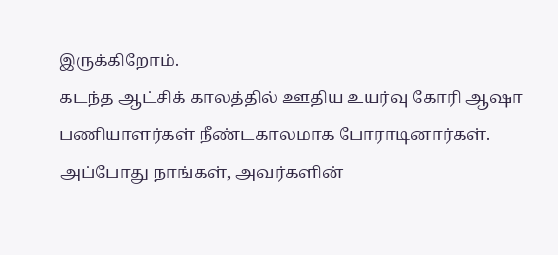இருக்கிறோம்.
கடந்த ஆட்சிக் காலத்தில் ஊதிய உயர்வு கோரி ஆஷா பணியாளர்கள் நீண்டகாலமாக போராடினார்கள். அப்போது நாங்கள், அவர்களின்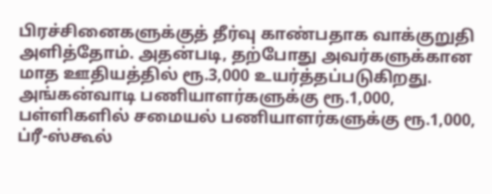பிரச்சினைகளுக்குத் தீர்வு காண்பதாக வாக்குறுதி அளித்தோம். அதன்படி, தற்போது அவர்களுக்கான மாத ஊதியத்தில் ரூ.3,000 உயர்த்தப்படுகிறது. அங்கன்வாடி பணியாளர்களுக்கு ரூ.1,000, பள்ளிகளில் சமையல் பணியாளர்களுக்கு ரூ.1,000, ப்ரீ-ஸ்கூல்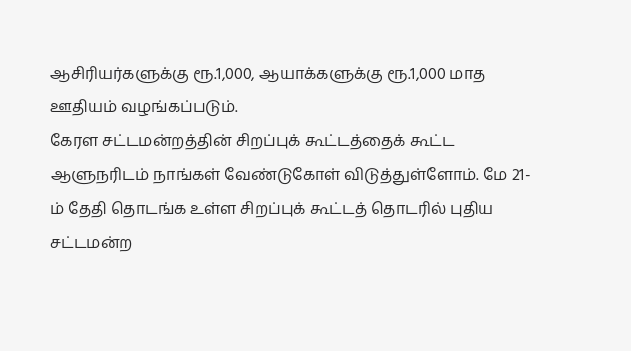ஆசிரியர்களுக்கு ரூ.1,000, ஆயாக்களுக்கு ரூ.1,000 மாத ஊதியம் வழங்கப்படும்.
கேரள சட்டமன்றத்தின் சிறப்புக் கூட்டத்தைக் கூட்ட ஆளுநரிடம் நாங்கள் வேண்டுகோள் விடுத்துள்ளோம். மே 21-ம் தேதி தொடங்க உள்ள சிறப்புக் கூட்டத் தொடரில் புதிய சட்டமன்ற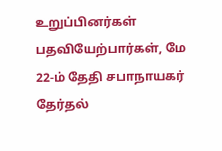உறுப்பினர்கள் பதவியேற்பார்கள், மே 22-ம் தேதி சபாநாயகர் தேர்தல்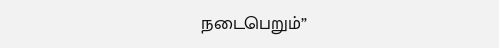நடைபெறும்”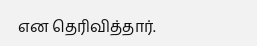என தெரிவித்தார்.